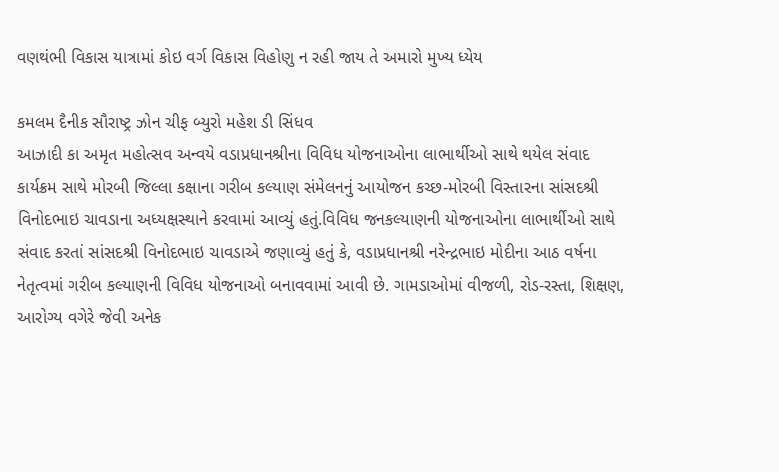વણથંભી વિકાસ યાત્રામાં કોઇ વર્ગ વિકાસ વિહોણુ ન રહી જાય તે અમારો મુખ્ય ધ્યેય

કમલમ દૈનીક સૌરાષ્ટ્ર ઝોન ચીફ બ્યુરો મહેશ ડી સિંધવ
આઝાદી કા અમૃત મહોત્સવ અન્વયે વડાપ્રધાનશ્રીના વિવિધ યોજનાઓના લાભાર્થીઓ સાથે થયેલ સંવાદ કાર્યક્રમ સાથે મોરબી જિલ્લા કક્ષાના ગરીબ કલ્યાણ સંમેલનનું આયોજન કચ્છ-મોરબી વિસ્તારના સાંસદશ્રી વિનોદભાઇ ચાવડાના અધ્યક્ષસ્થાને કરવામાં આવ્યું હતું.વિવિધ જનકલ્યાણની યોજનાઓના લાભાર્થીઓ સાથે સંવાદ કરતાં સાંસદશ્રી વિનોદભાઇ ચાવડાએ જણાવ્યું હતું કે, વડાપ્રધાનશ્રી નરેન્દ્રભાઇ મોદીના આઠ વર્ષના નેતૃત્વમાં ગરીબ કલ્યાણની વિવિધ યોજનાઓ બનાવવામાં આવી છે. ગામડાઓમાં વીજળી, રોડ-રસ્તા, શિક્ષણ, આરોગ્ય વગેરે જેવી અનેક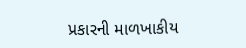પ્રકારની માળખાકીય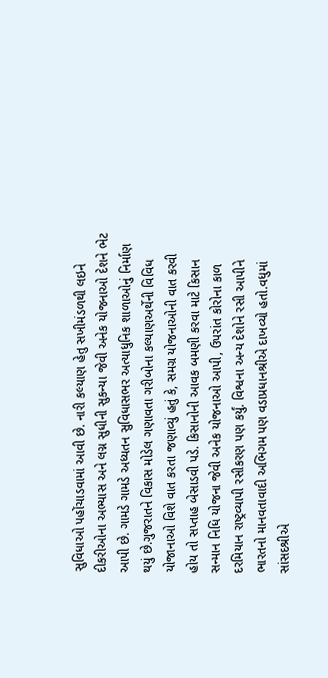સુવિધાઓ પહોંચાડવામાં આવી છે. નારી કલ્યાણ હેતુ સખીમંડળથી લઇને દીકરીઓના અભ્યાસ અને લગ્ન સુધીની સુકન્યા જેવી અનેક યોજનાઓ દેશને ભેટ આપી છે. ગામડે ગામડે અધ્યતન સુવિધાસભર અત્યાધુનિક શાળાઓનું નિર્માણ થયું છે.ગુજરાતને વિકાસ મોડેલ ગણાવતા ગરીબોના કલ્યાણઅર્થેની વિવિધ યોજાનાઓ વિશે વાત કરતા જણાવ્યું હતું કે, સમગ્ર યોજનાઓની વાત કરવી હોય તો સપ્તાહ બેસાડવી પડે. કિસાનોની આવક બમણી કરવા માટે કિસાન સન્માન નિધિ યોજના જેવી અનેક યોજનાઓ આપી, ઉપરાંત કોરોના કાળ દરમિયાન રાષ્ટ્રવ્યાપી રસીકરણ પણ કર્યું. વિશ્વના અન્ય દેશોને રસી આપીને ભારતનો માનવતાવાદી અભિગમ પણ વડાપ્રધાનશ્રીએ દાખવ્યો હતો.વધુમાં સાંસદશ્રીએ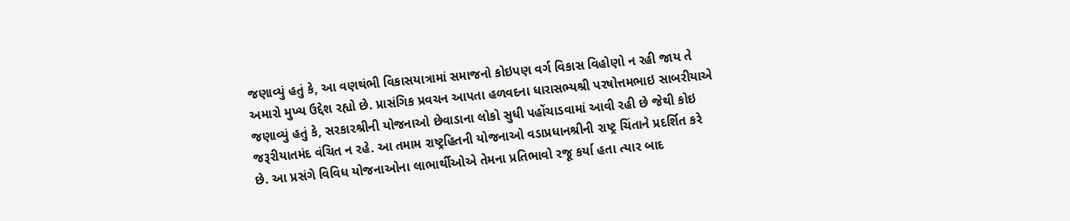જણાવ્યું હતું કે, આ વણથંભી વિકાસયાત્રામાં સમાજનો કોઇપણ વર્ગ વિકાસ વિહોણો ન રહી જાય તે અમારો મુખ્ય ઉદ્દેશ રહ્યો છે. પ્રાસંગિક પ્રવચન આપતા હળવદના ધારાસભ્યશ્રી પરષોત્તમભાઇ સાબરીયાએ જણાવ્યું હતું કે, સરકારશ્રીની યોજનાઓ છેવાડાના લોકો સુધી પહોંચાડવામાં આવી રહી છે જેથી કોઇ જરૂરીયાતમંદ વંચિત ન રહે. આ તમામ રાષ્ટ્રહિતની યોજનાઓ વડાપ્રધાનશ્રીની રાષ્ટ્ર ચિંતાને પ્રદર્શિત કરે છે. આ પ્રસંગે વિવિધ યોજનાઓના લાભાર્થીઓએ તેમના પ્રતિભાવો રજૂ કર્યા હતા ત્યાર બાદ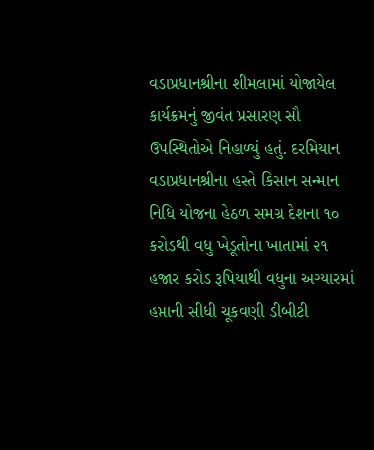વડાપ્રધાનશ્રીના શીમલામાં યોજાયેલ કાર્યક્રમનું જીવંત પ્રસારણ સૌ ઉપસ્થિતોએ નિહાળ્યું હતું. દરમિયાન વડાપ્રધાનશ્રીના હસ્તે કિસાન સન્માન નિધિ યોજના હેઠળ સમગ્ર દેશના ૧૦ કરોડથી વધુ ખેડૂતોના ખાતામાં ૨૧ હજાર કરોડ રૂપિયાથી વધુના અગ્યારમાં હપ્તાની સીધી ચૂકવણી ડીબીટી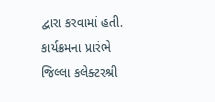દ્વારા કરવામાં હતી. કાર્યક્રમના પ્રારંભે જિલ્લા કલેક્ટરશ્રી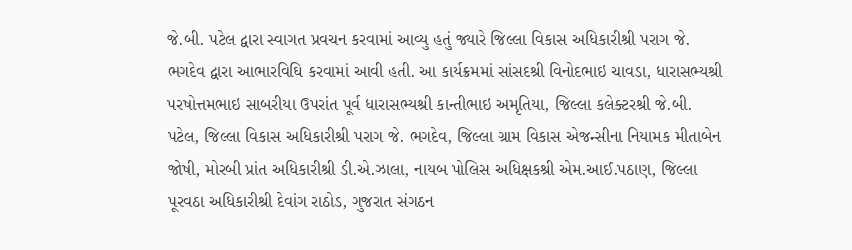જે.બી. પટેલ દ્વારા સ્વાગત પ્રવચન કરવામાં આવ્યુ હતું જ્યારે જિલ્લા વિકાસ અધિકારીશ્રી પરાગ જે. ભગદેવ દ્વારા આભારવિઘિ કરવામાં આવી હતી. આ કાર્યક્રમમાં સાંસદશ્રી વિનોદભાઇ ચાવડા, ધારાસભ્યશ્રી પરષોત્તમભાઇ સાબરીયા ઉપરાંત પૂર્વ ધારાસભ્યશ્રી કાન્તીભાઇ અમૃતિયા, જિલ્લા કલેક્ટરશ્રી જે.બી. પટેલ, જિલ્લા વિકાસ અધિકારીશ્રી પરાગ જે. ભગદેવ, જિલ્લા ગ્રામ વિકાસ એજન્સીના નિયામક મીતાબેન જોષી, મોરબી પ્રાંત અધિકારીશ્રી ડી.એ.ઝાલા, નાયબ પોલિસ અધિક્ષકશ્રી એમ.આઈ.પઠાણ, જિલ્લા પૂરવઠા અધિકારીશ્રી દેવાંગ રાઠોડ, ગુજરાત સંગઠન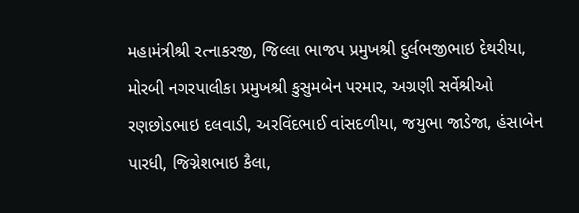મહામંત્રીશ્રી રત્નાકરજી, જિલ્લા ભાજપ પ્રમુખશ્રી દુર્લભજીભાઇ દેથરીયા, મોરબી નગરપાલીકા પ્રમુખશ્રી કુસુમબેન પરમાર, અગ્રણી સર્વેશ્રીઓ રણછોડભાઇ દલવાડી, અરવિંદભાઈ વાંસદળીયા, જયુભા જાડેજા, હંસાબેન પારધી, જિગ્નેશભાઇ કૈલા,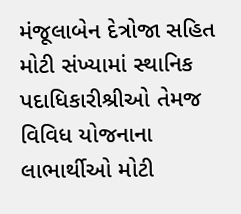મંજૂલાબેન દેત્રોજા સહિત મોટી સંખ્યામાં સ્થાનિક પદાધિકારીશ્રીઓ તેમજ વિવિધ યોજનાના લાભાર્થીઓ મોટી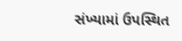સંખ્યામાં ઉપસ્થિત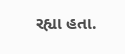રહ્યા હતા.